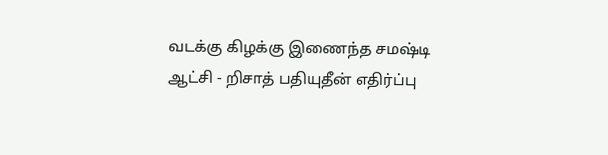வடக்கு கிழக்கு இணைந்த சமஷ்டி ஆட்சி - றிசாத் பதியுதீன் எதிர்ப்பு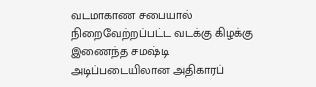வடமாகாண சபையால் நிறைவேற்றப்பட்ட வடக்கு கிழக்கு இணைந்த சமஷ்டி அடிப்படையிலான அதிகாரப்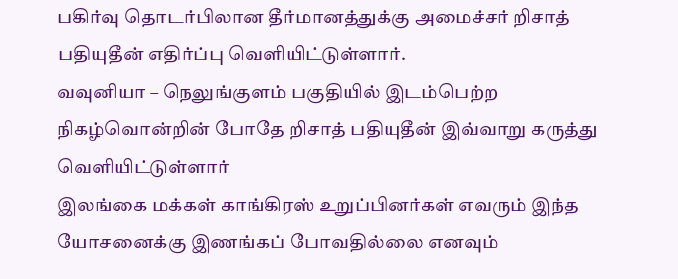பகிர்வு தொடர்பிலான தீர்மானத்துக்கு அமைச்சர் றிசாத் பதியுதீன் எதிர்ப்பு வௌியிட்டுள்ளார்.
வவுனியா – நெலுங்குளம் பகுதியில் இடம்பெற்ற நிகழ்வொன்றின் போதே றிசாத் பதியுதீன் இவ்வாறு கருத்து வௌியிட்டுள்ளார்
இலங்கை மக்கள் காங்கிரஸ் உறுப்பினர்கள் எவரும் இந்த யோசனைக்கு இணங்கப் போவதில்லை எனவும்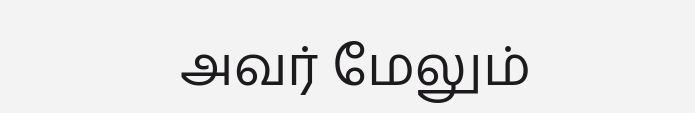அவர் மேலும்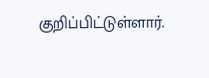குறிப்பிட்டுள்ளார்.